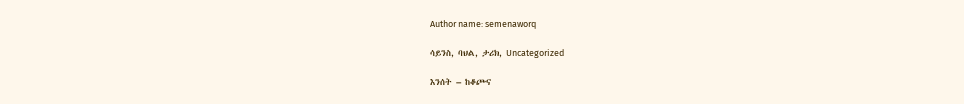Author name: semenaworq

ሳይንስ, ባህል, ታሪክ, Uncategorized

እንሰት – ከቆጮና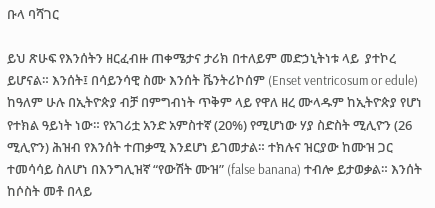ቡላ ባሻገር

ይህ ጽሁፍ የእንሰትን ዘርፈብዙ ጠቀሜታና ታሪክ በተለይም መድኃኒትነቱ ላይ  ያተኮረ ይሆናል። እንሰት፤ በሳይንሳዊ ስሙ እንሰት ቬንትሪኮሰም (Enset ventricosum or edule) ከዓለም ሁሉ በኢትዮጵያ ብቻ በምግብነት ጥቅም ላይ የዋለ ዘረ ሙላዱም ከኢትዮጵያ የሆነ የተክል ዓይነት ነው። የአገሪቷ አንድ አምስተኛ (20%) የሚሆነው ሃያ ስድስት ሚሊዮን (26 ሚሊዮን) ሕዝብ የእንሰት ተጠቃሚ እንደሆነ ይገመታል። ተክሉና ዝርያው ከሙዝ ጋር ተመሳሳይ ስለሆነ በእንግሊዝኛ “የውሽት ሙዝ” (false banana) ተብሎ ይታወቃል። እንሰት ከሶስት መቶ በላይ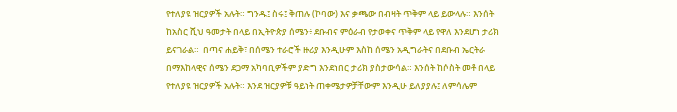የተለያዩ ዝርያዎች አሉት። ግንዱ፤ ስሩ፤ ቅጠሉ (ኮባው) እና ቃጫው በብዛት ጥቅም ላይ ይውላሉ። እንሰት ከአስር ሺህ ዓመታት በላይ በኢትዮጵያ ሰሜን፥ ደቡብና ምዕራብ የታወቀና ጥቅም ላይ የዋለ እንደሆነ ታሪክ ይናገራል።  በጣና ሐይቅ፣ በሰሜን ተራሮች ዙሪያ እንዲሁም እስከ ሰሜን አዲግራትና በደቡብ ኤርትራ በማእከላዊና ሰሜን ደጋማ አካባቢዎችም ያድግ እንደነበር ታሪክ ያስታውሳል። እንሰት ከሶስት መቶ በላይ የተለያዩ ዝርያዎች አሉት። እንደ ዝርያዎቹ ዓይነት ጠቀሜታዎቻቸውም እንዲሁ ይለያያሉ፤ ለምሳሌም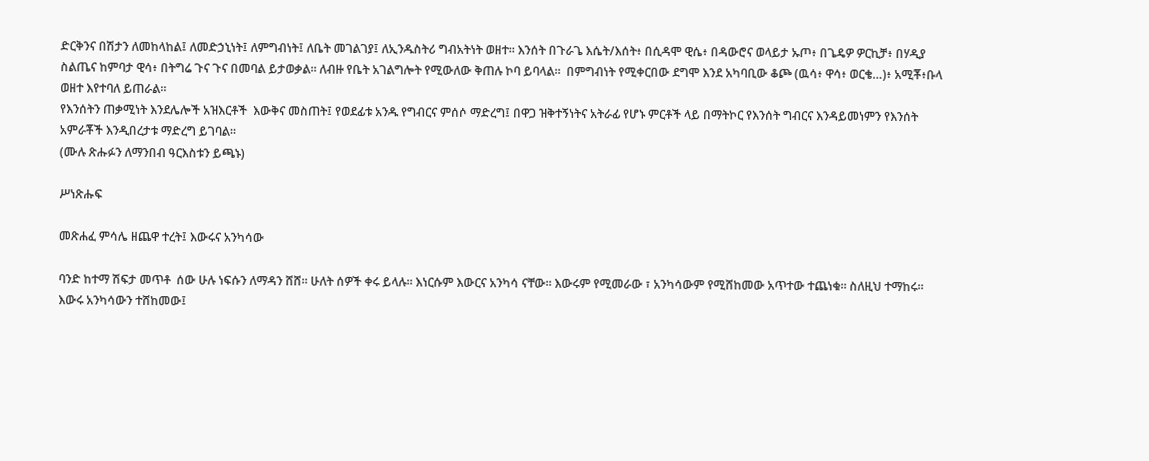ድርቅንና በሽታን ለመከላከል፤ ለመድኃኒነት፤ ለምግብነት፤ ለቤት መገልገያ፤ ለኢንዱስትሪ ግብአትነት ወዘተ። እንሰት በጉራጌ እሴት/እሰት፥ በሲዳሞ ዊሴ፥ በዳውሮና ወላይታ ኡጦ፥ በጌዴዎ ዎርኪቻ፥ በሃዲያ ስልጤና ከምባታ ዊሳ፥ በትግሬ ጉና ጉና በመባል ይታወቃል። ለብዙ የቤት አገልግሎት የሚውለው ቅጠሉ ኮባ ይባላል።  በምግብነት የሚቀርበው ደግሞ እንደ አካባቢው ቆጮ (ዉሳ፥ ዋሳ፥ ወርቄ…)፥ አሚቾ፥ቡላ ወዘተ እየተባለ ይጠራል።
የእንሰትን ጠቃሚነት እንደሌሎች አዝእርቶች  እውቅና መስጠት፤ የወደፊቱ አንዱ የግብርና ምሰሶ ማድረግ፤ በዋጋ ዝቅተኝነትና አትራፊ የሆኑ ምርቶች ላይ በማትኮር የእንሰት ግብርና እንዳይመነምን የእንሰት አምራቾች እንዲበረታቱ ማድረግ ይገባል።
(ሙሉ ጽሑፉን ለማንበብ ዓርእስቱን ይጫኑ)

ሥነጽሑፍ

መጽሐፈ ምሳሌ ዘጨዋ ተረት፤ እውሩና አንካሳው

ባንድ ከተማ ሽፍታ መጥቶ  ሰው ሁሉ ነፍሱን ለማዳን ሸሸ። ሁለት ሰዎች ቀሩ ይላሉ። እነርሱም እውርና አንካሳ ናቸው። እውሩም የሚመራው ፣ አንካሳውም የሚሸከመው አጥተው ተጨነቁ። ስለዚህ ተማከሩ። እውሩ አንካሳውን ተሸከመው፤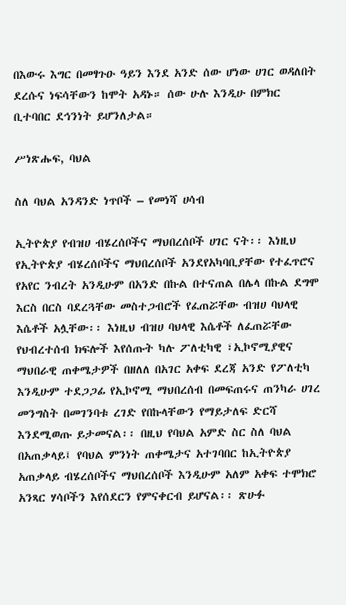በእውሩ እግር በመፃጉዑ ዓይን እንደ አንድ ሰው ሆነው ሀገር ወዳለበት ደረሱና ነፍሳቸውን ከሞት አዳኑ። ሰው ሁሉ እንዲሁ በምክር ቢተባበር ደኅንነት ይሆንለታል።

ሥነጽሑፍ, ባህል

ስለ ባህል አንዳንድ ነጥቦች – የመነሻ ሀሳብ

ኢትዮጵያ የብዝሀ ብሄረሰቦችና ማህበረሰቦች ሀገር ናት፡፡ እነዚህ የኢትዮጵያ ብሄረሰቦችና ማህበረሰቦች አንደየአካባቢያቸው የተፈጥሮና የአየር ንብረት አንዲሁም በአንድ በኩል በተናጠል በሌላ በኩል ደግሞ እርስ በርስ ባደረጓቸው መስተጋብሮች የፈጠሯቸው ብዝሀ ባህላዊ እሴቶች አሏቸው፡፡ እነዚህ ብዝሀ ባህላዊ እሴቶች ለፈጠሯቸው የህብረተሰብ ክፍሎች እየሰጡት ካሉ ፖለቲካዊ ፣ኢኮኖሚያዊና ማህበራዊ ጠቀሜታዎች በዘለለ በአገር አቀፍ ደረጃ አንድ የፖለቲካ እንዲሁም ተደጋጋፊ የኢኮኖሚ ማህበረሰብ በመፍጠሩና ጠንካራ ሀገረ መንግስት በመገንባቱ ረገድ የበኩላቸውን የማይታለፍ ድርሻ እንደሚወጡ ይታመናል፡፡ በዚህ የባህል አምድ ስር ስለ ባህል በአጠቃላይ፤ የባህል ምንነት ጠቀሜታና አተገባበር ከኢትዮጵያ አጠቃላይ ብሄረሰቦችና ማህበረሰቦች እንዲሁም አለም አቀፍ ተሞክሮ አንጻር ሃሳቦችን እየሰደርን የምናቀርብ ይሆናል፡፡ ጽሁፉ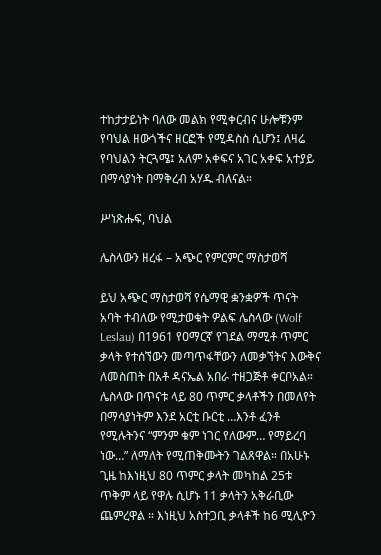ተከታታይነት ባለው መልክ የሚቀርብና ሁሎቹንም የባህል ዘውጎችና ዘርፎች የሚዳስስ ሲሆን፤ ለዛሬ የባህልን ትርጓሜ፤ አለም አቀፍና አገር አቀፍ አተያይ በማሳያነት በማቅረብ አሃዱ ብለናል።

ሥነጽሑፍ, ባህል

ሌስላውን ዘረፋ – አጭር የምርምር ማስታወሻ

ይህ አጭር ማስታወሻ የሴማዊ ቋንቋዎች ጥናት አባት ተብለው የሚታወቁት ዎልፍ ሌስላው (Wolf Leslau) በ1961 የዐማርኛ የገደል ማሚቶ ጥምር ቃላት የተሰኘውን መጣጥፋቸውን ለመቃኘትና እውቅና ለመስጠት በአቶ ዳናኤል አበራ ተዘጋጅቶ ቀርቦአል። ሌስላው በጥናቱ ላይ 80 ጥምር ቃላቶችን በመለየት በማሳያነትም እንደ አርቲ ቡርቲ …እንቶ ፈንቶ የሚሉትንና “ምንም ቁም ነገር የለውም… የማይረባ ነው…” ለማለት የሚጠቅሙትን ገልጸዋል። በአሁኑ ጊዜ ከእነዚህ 80 ጥምር ቃላት መካከል 25ቱ ጥቅም ላይ የዋሉ ሲሆኑ 11 ቃላትን አቅራቢው ጨምረዋል ። እነዚህ አስተጋቢ ቃላቶች ከ6 ሚሊዮን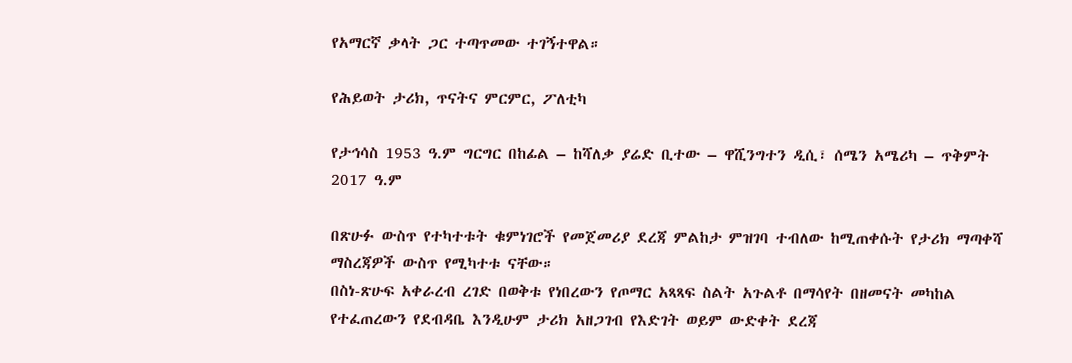የአማርኛ ቃላት ጋር ተጣጥመው ተገኝተዋል።

የሕይወት ታሪክ, ጥናትና ምርምር, ፖለቲካ

የታኅሳስ 1953 ዓ.ም ግርግር በከፊል – ከሻለቃ ያሬድ ቢተው – ዋሺንግተን ዲሲ፣ ሰሜን አሜሪካ – ጥቅምት 2017 ዓ.ም

በጽሁፉ ውስጥ የተካተቱት ቁምነገሮች የመጀመሪያ ደረጃ ምልከታ ምዝገባ ተብለው ከሚጠቀሱት የታሪክ ማጣቀሻ ማስረጃዎች ውስጥ የሚካተቱ ናቸው።
በስነ-ጽሁፍ አቀራረብ ረገድ በወቅቱ የነበረውን የጦማር አጻጻፍ ስልት አጉልቶ በማሳየት በዘመናት መካከል የተፈጠረውን የደብዳቤ እንዲሁም ታሪክ አዘጋገብ የእድገት ወይም ውድቀት ደረጃ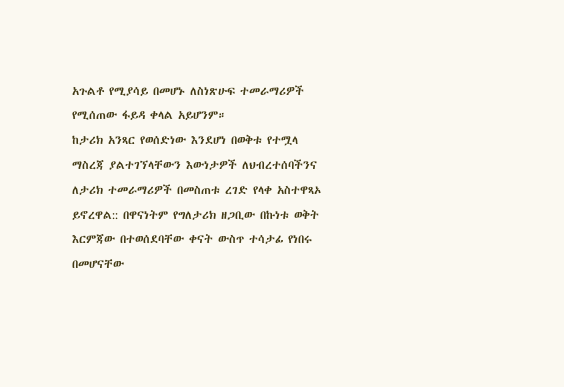አጉልቶ የሚያሳይ በመሆኑ ለስነጽሁፍ ተመራማሪዎች የሚሰጠው ፋይዳ ቀላል አይሆንም።
ከታሪክ አንጻር የወሰድነው እንደሆነ በወቅቱ የተሟላ ማስረጃ ያልተገኘላቸውን እውነታዎች ለህብረተሰባችንና ለታሪክ ተመራማሪዎች በመስጠቱ ረገድ የላቀ አስተዋጻኦ ይኖረዋል:: በዋናነትም የግለታሪክ ዘጋቢው በኩነቱ ወቅት እርምጃው በተወሰደባቸው ቀናት ውስጥ ተሳታፊ የነበሩ በመሆናቸው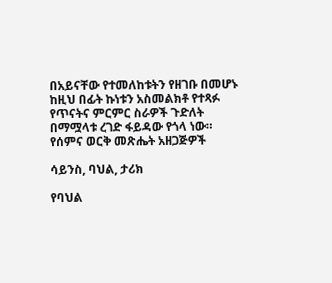በአይናቸው የተመለከቱትን የዘገቡ በመሆኑ ከዚህ በፊት ኩነቱን አስመልክቶ የተጻፉ የጥናትና ምርምር ስራዎች ጉድለት በማሟላቱ ረገድ ፋይዳው የጎላ ነው።
የሰምና ወርቅ መጽሔት አዘጋጅዎች

ሳይንስ, ባህል, ታሪክ

የባህል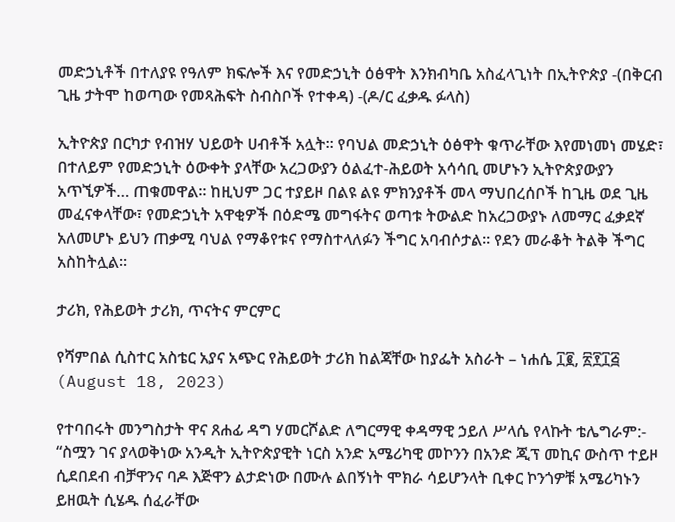መድኃኒቶች በተለያዩ የዓለም ክፍሎች እና የመድኃኒት ዕፅዋት እንክብካቤ አስፈላጊነት በኢትዮጵያ -(በቅርብ ጊዜ ታትሞ ከወጣው የመጻሕፍት ስብስቦች የተቀዳ) -(ዶ/ር ፈቃዱ ፉላስ)

ኢትዮጵያ በርካታ የብዝሃ ህይወት ሀብቶች አሏት። የባህል መድኃኒት ዕፅዋት ቁጥራቸው እየመነመነ መሄድ፣ በተለይም የመድኃኒት ዕውቀት ያላቸው አረጋውያን ዕልፈተ-ሕይወት አሳሳቢ መሆኑን ኢትዮጵያውያን አጥኚዎች… ጠቁመዋል። ከዚህም ጋር ተያይዞ በልዩ ልዩ ምክንያቶች መላ ማህበረሰቦች ከጊዜ ወደ ጊዜ መፈናቀላቸው፣ የመድኃኒት አዋቂዎች በዕድሜ መግፋትና ወጣቱ ትውልድ ከአረጋውያኑ ለመማር ፈቃደኛ አለመሆኑ ይህን ጠቃሚ ባህል የማቆየቱና የማስተላለፉን ችግር አባብሶታል። የደን መራቆት ትልቅ ችግር አስከትሏል።

ታሪክ, የሕይወት ታሪክ, ጥናትና ምርምር

የሻምበል ሲስተር አስቴር አያና አጭር የሕይወት ታሪክ ከልጃቸው ከያፌት አስራት – ነሐሴ ፲፪, ፳፻፲፭ (August 18, 2023)

የተባበሩት መንግስታት ዋና ጸሐፊ ዳግ ሃመርሾልድ ለግርማዊ ቀዳማዊ ኃይለ ሥላሴ የላኩት ቴሌግራም:- “ስሟን ገና ያላወቅነው አንዲት ኢትዮጵያዊት ነርስ አንድ አሜሪካዊ መኮንን በአንድ ጂፕ መኪና ውስጥ ተይዞ ሲደበደብ ብቻዋንና ባዶ እጅዋን ልታድነው በሙሉ ልበኝነት ሞክራ ሳይሆንላት ቢቀር ኮንጎዎቹ አሜሪካኑን ይዘዉት ሲሄዱ ሰፈራቸው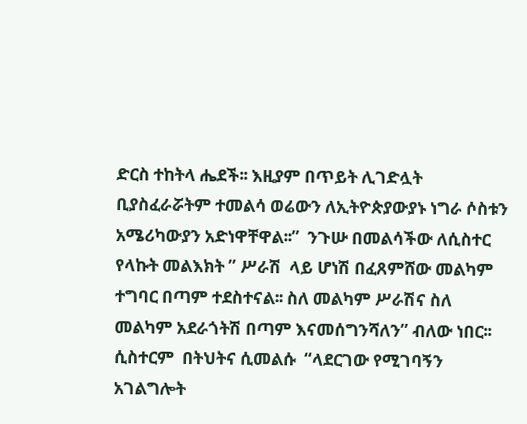ድርስ ተከትላ ሔደች፡፡ እዚያም በጥይት ሊገድሏት ቢያስፈራሯትም ተመልሳ ወሬውን ለኢትዮጵያውያኑ ነግራ ሶስቱን አሜሪካውያን አድነዋቸዋል፡፡”  ንጉሡ በመልሳችው ለሲስተር የላኩት መልእክት ” ሥራሽ  ላይ ሆነሽ በፈጸምሸው መልካም ተግባር በጣም ተደስተናል፡፡ ስለ መልካም ሥራሽና ስለ መልካም አደራጎትሽ በጣም እናመሰግንሻለን” ብለው ነበር፡፡ ሲስተርም  በትህትና ሲመልሱ  “ላደርገው የሚገባኝን አገልግሎት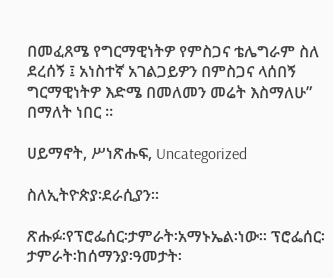በመፈጸሜ የግርማዊነትዎ የምስጋና ቴሌግራም ስለ ደረሰኝ ፤ አነስተኛ አገልጋይዎን በምስጋና ላሰበኝ ግርማዊነትዎ እድሜ በመለመን መሬት እስማለሁ” በማለት ነበር ፡፡

ሀይማኖት, ሥነጽሑፍ, Uncategorized

ስለኢትዮጵያ፡ደራሲያን።

ጽሑፉ፡የፕሮፌሰር፡ታምራት፡አማኑኤል፡ነው። ፕሮፌሰር፡ታምራት፡ከሰማንያ፡ዓመታት፡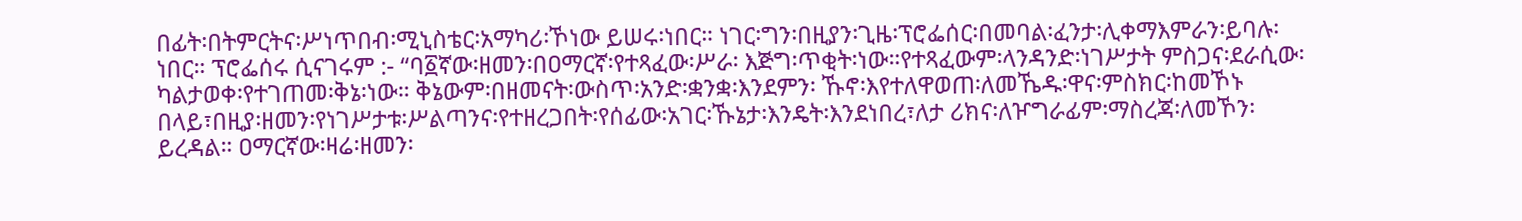በፊት፡በትምርትና፡ሥነጥበብ፡ሚኒስቴር፡አማካሪ፡ኾነው ይሠሩ፡ነበር። ነገር፡ግን፡በዚያን፡ጊዜ፡ፕሮፌሰር፡በመባል፡ፈንታ፡ሊቀማእምራን፡ይባሉ፡ነበር። ፕሮፌሰሩ ሲናገሩም :- “ባ፩ኛው፡ዘመን፡በዐማርኛ፡የተጻፈው፡ሥራ፡ እጅግ፡ጥቂት፡ነው።የተጻፈውም፡ላንዳንድ፡ነገሥታት ምስጋና፡ደራሲው፡ካልታወቀ፡የተገጠመ፡ቅኔ፡ነው። ቅኔውም፡በዘመናት፡ውስጥ፡አንድ፡ቋንቋ፡እንደምን፡ ኹኖ፡እየተለዋወጠ፡ለመኼዱ፡ዋና፡ምስክር፡ከመኾኑ በላይ፣በዚያ፡ዘመን፡የነገሥታቱ፡ሥልጣንና፡የተዘረጋበት፡የሰፊው፡አገር፡ኹኔታ፡እንዴት፡እንደነበረ፣ለታ ሪክና፡ለዦግራፊም፡ማስረጃ፡ለመኾን፡ይረዳል። ዐማርኛው፡ዛሬ፡ዘመን፡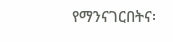የማንናገርበትና፡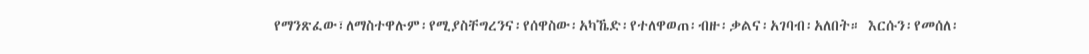የማንጽፈው፣ለማስተዋሉም፡የሚያስቸግረንና፡የሰዋስው፡አካኼድ፡የተለዋወጠ፡ብዙ፡ቃልና፡አገባብ፡አለበት። እርሱን፡የመሰለ፡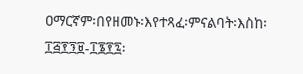ዐማርኛም፡በየዘመኑ፡እየተጻፈ፡ምናልባት፡እስከ፡ ፲፭፻፺፱-፲፮፻፯፡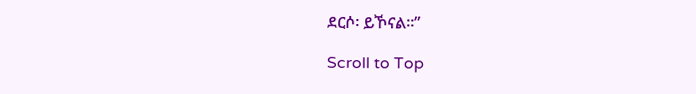ደርሶ፡ ይኾናል።”

Scroll to Top